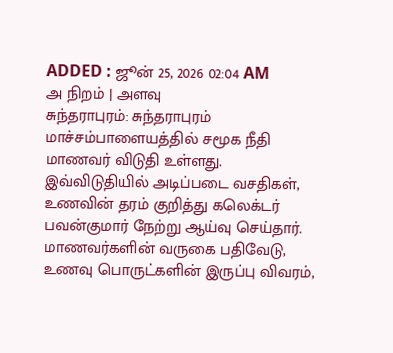ADDED : ஜூன் 25, 2026 02:04 AM
அ நிறம் | அளவு
சுந்தராபுரம்: சுந்தராபுரம் மாச்சம்பாளையத்தில் சமூக நீதி மாணவர் விடுதி உள்ளது. இவ்விடுதியில் அடிப்படை வசதிகள், உணவின் தரம் குறித்து கலெக்டர் பவன்குமார் நேற்று ஆய்வு செய்தார்.
மாணவர்களின் வருகை பதிவேடு, உணவு பொருட்களின் இருப்பு விவரம்,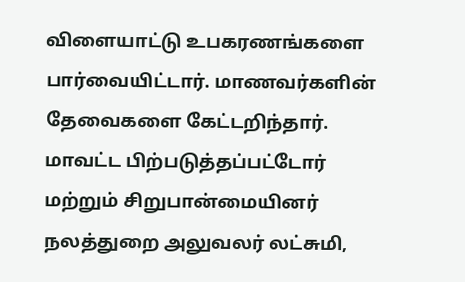விளையாட்டு உபகரணங்களை பார்வையிட்டார். மாணவர்களின் தேவைகளை கேட்டறிந்தார். மாவட்ட பிற்படுத்தப்பட்டோர் மற்றும் சிறுபான்மையினர் நலத்துறை அலுவலர் லட்சுமி,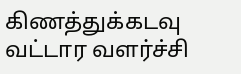கிணத்துக்கடவு வட்டார வளர்ச்சி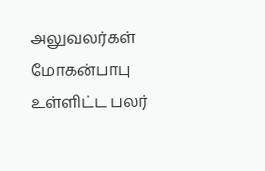அலுவலர்கள் மோகன்பாபு உள்ளிட்ட பலர்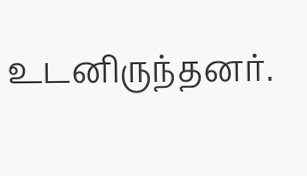உடனிருந்தனர்.